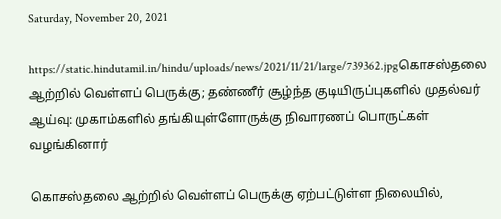Saturday, November 20, 2021

https://static.hindutamil.in/hindu/uploads/news/2021/11/21/large/739362.jpgகொசஸ்தலை ஆற்றில் வெள்ளப் பெருக்கு; தண்ணீர் சூழ்ந்த குடியிருப்புகளில் முதல்வர் ஆய்வு: முகாம்களில் தங்கியுள்ளோருக்கு நிவாரணப் பொருட்கள் வழங்கினார்

கொசஸ்தலை ஆற்றில் வெள்ளப் பெருக்கு ஏற்பட்டுள்ள நிலையில்,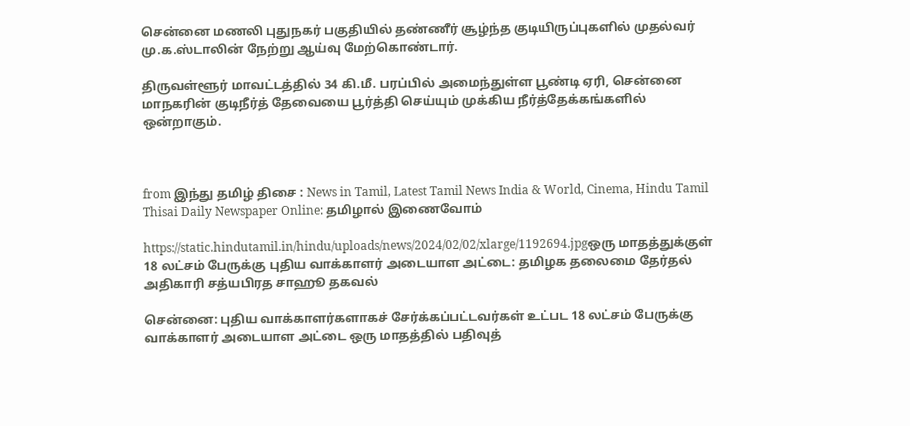சென்னை மணலி புதுநகர் பகுதியில் தண்ணீர் சூழ்ந்த குடியிருப்புகளில் முதல்வர் மு.க.ஸ்டாலின் நேற்று ஆய்வு மேற்கொண்டார்.

திருவள்ளூர் மாவட்டத்தில் 34 கி.மீ. பரப்பில் அமைந்துள்ள பூண்டி ஏரி, சென்னை மாநகரின் குடிநீர்த் தேவையை பூர்த்தி செய்யும் முக்கிய நீர்த்தேக்கங்களில் ஒன்றாகும்.



from இந்து தமிழ் திசை : News in Tamil, Latest Tamil News India & World, Cinema, Hindu Tamil Thisai Daily Newspaper Online: தமிழால் இணைவோம்

https://static.hindutamil.in/hindu/uploads/news/2024/02/02/xlarge/1192694.jpgஒரு மாதத்துக்குள் 18 லட்சம் பேருக்கு புதிய வாக்காளர் அடையாள அட்டை: தமிழக தலைமை தேர்தல் அதிகாரி சத்யபிரத சாஹூ தகவல்

சென்னை: புதிய வாக்காளர்களாகச் சேர்க்கப்பட்டவர்கள் உட்பட 18 லட்சம் பேருக்கு வாக்காளர் அடையாள அட்டை ஒரு மாதத்தில் பதிவுத்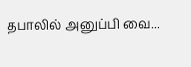தபாலில் அனுப்பி வை...